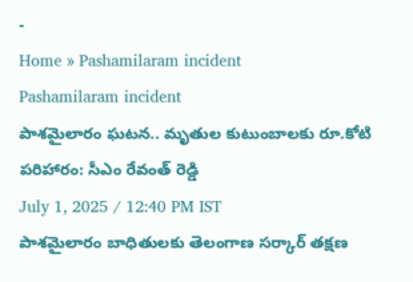-
Home » Pashamilaram incident
Pashamilaram incident
పాశమైలారం ఘటన.. మృతుల కుటుంబాలకు రూ.కోటి పరిహారం: సీఎం రేవంత్ రెడ్డి
July 1, 2025 / 12:40 PM IST
పాశమైలారం బాధితులకు తెలంగాణ సర్కార్ తక్షణ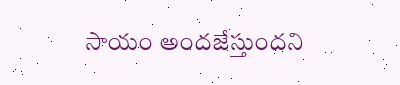సాయం అందజేస్తుందని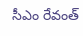సీఎం రేవంత్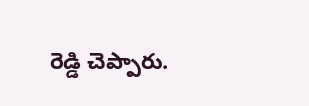రెడ్డి చెప్పారు.